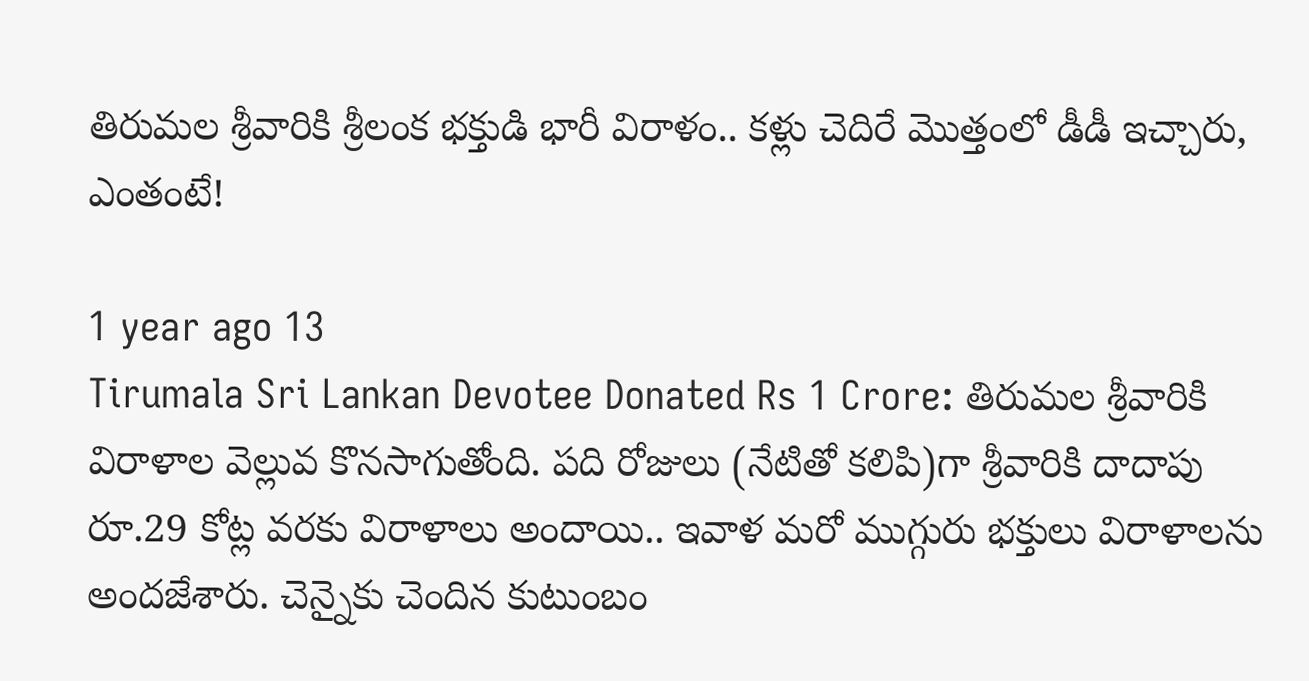తిరుమల శ్రీవారికి శ్రీలంక భక్తుడి భారీ విరాళం.. కళ్లు చెదిరే మొత్తంలో డీడీ ఇచ్చారు, ఎంతంటే!

1 year ago 13
Tirumala Sri Lankan Devotee Donated Rs 1 Crore: తిరుమల శ్రీవారికి విరాళాల వెల్లువ కొనసాగుతోంది. పది రోజులు (నేటితో కలిపి)గా శ్రీవారికి దాదాపు రూ.29 కోట్ల వరకు విరాళాలు అందాయి.. ఇవాళ మరో ముగ్గురు భక్తులు విరాళాలను అందజేశారు. చెన్నైకు చెందిన కుటుంబం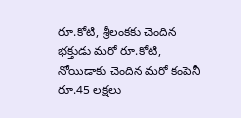రూ.కోటి, శ్రీలంకకు చెందిన భక్తుడు మరో రూ.కోటి, నోయిడాకు చెందిన మరో కంపెనీ రూ.45 లక్షలు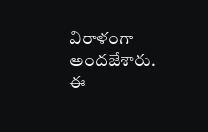విరాళంగా అందజేశారు. ఈ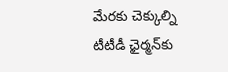మేరకు చెక్కుల్ని టీటీడీ ఛైర్మన్‌కు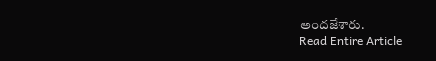అందజేశారు.
Read Entire Article